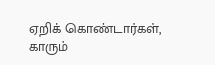ஏறிக் கொண்டார்கள், காரும்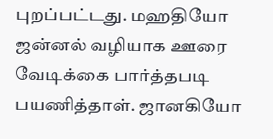புறப்பட்டது. மஹதியோ ஜன்னல் வழியாக ஊரை வேடிக்கை பார்த்தபடி பயணித்தாள். ஜானகியோ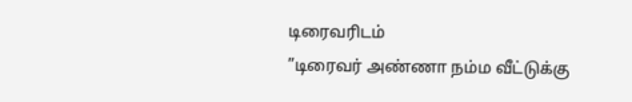டிரைவரிடம்
”டிரைவர் அண்ணா நம்ம வீட்டுக்கு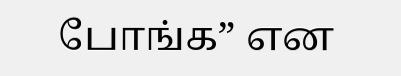போங்க” என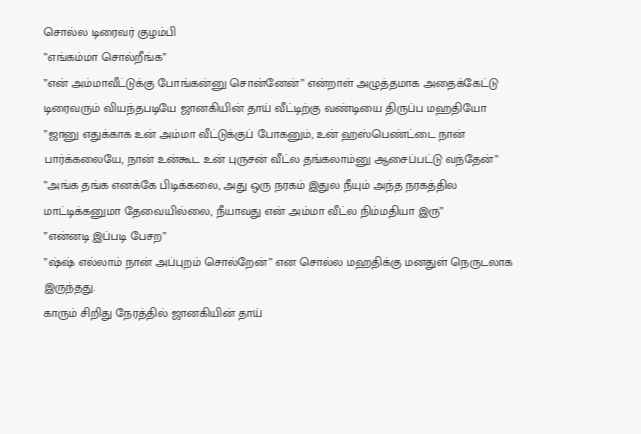சொல்ல டிரைவர் குழம்பி
”எங்கம்மா சொல்றீங்க”
”என் அம்மாவீட்டுக்கு போங்கன்னு சொன்னேன்” என்றாள் அழுத்தமாக அதைக்கேட்டு டிரைவரும் வியந்தபடியே ஜானகியின் தாய் வீட்டிற்கு வண்டியை திருப்ப மஹதியோ
”ஜானு எதுக்காக உன் அம்மா வீட்டுக்குப் போகனும், உன் ஹஸ்பெண்ட்டை நான் பார்க்கலையே, நான் உன்கூட உன் புருசன் வீட்ல தங்கலாம்னு ஆசைப்பட்டு வந்தேன்”
”அங்க தங்க எனக்கே பிடிக்கலை, அது ஒரு நரகம் இதுல நீயும் அந்த நரகத்தில மாட்டிக்கனுமா தேவையில்லை, நீயாவது என் அம்மா வீட்ல நிம்மதியா இரு”
”என்னடி இப்படி பேசற”
”ஷ்ஷ் எல்லாம் நான் அப்புறம் சொல்றேன்” என சொல்ல மஹதிக்கு மனதுள் நெருடலாக இருந்தது.
காரும் சிறிது நேரத்தில் ஜானகியின் தாய்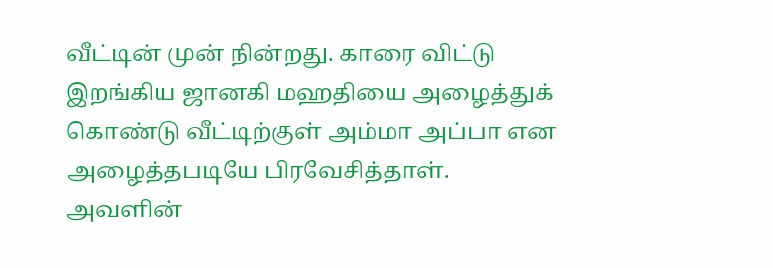வீட்டின் முன் நின்றது. காரை விட்டு இறங்கிய ஜானகி மஹதியை அழைத்துக் கொண்டு வீட்டிற்குள் அம்மா அப்பா என அழைத்தபடியே பிரவேசித்தாள்.
அவளின்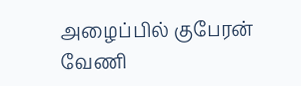அழைப்பில் குபேரன் வேணி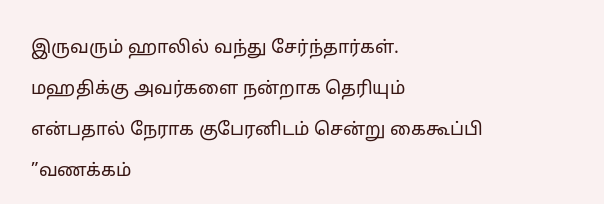இருவரும் ஹாலில் வந்து சேர்ந்தார்கள். மஹதிக்கு அவர்களை நன்றாக தெரியும் என்பதால் நேராக குபேரனிடம் சென்று கைகூப்பி
”வணக்கம்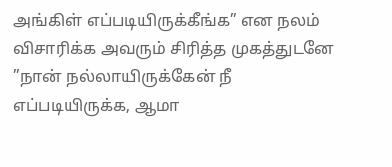அங்கிள் எப்படியிருக்கீங்க” என நலம் விசாரிக்க அவரும் சிரித்த முகத்துடனே
”நான் நல்லாயிருக்கேன் நீ எப்படியிருக்க, ஆமா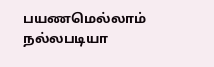பயணமெல்லாம் நல்லபடியா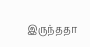இருந்ததா